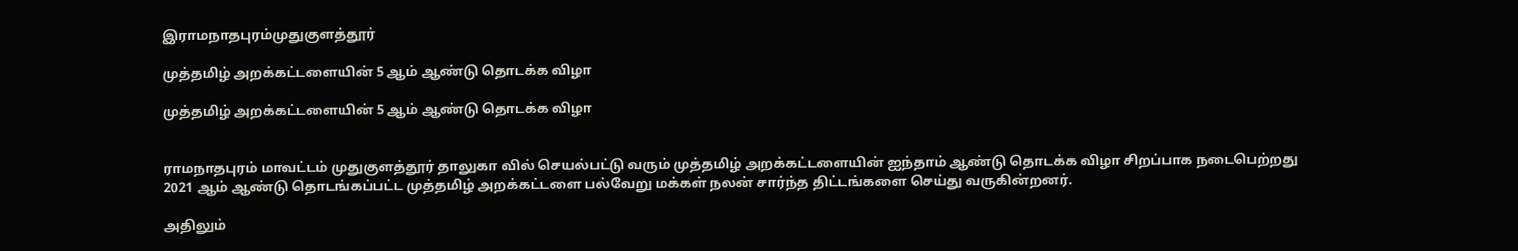இராமநாதபுரம்முதுகுளத்தூர்

முத்தமிழ் அறக்கட்டளையின் 5 ஆம் ஆண்டு தொடக்க விழா

முத்தமிழ் அறக்கட்டளையின் 5 ஆம் ஆண்டு தொடக்க விழா


ராமநாதபுரம் மாவட்டம் முதுகுளத்தூர் தாலுகா வில் செயல்பட்டு வரும் முத்தமிழ் அறக்கட்டளையின் ஐந்தாம் ஆண்டு தொடக்க விழா சிறப்பாக நடைபெற்றது
2021 ஆம் ஆண்டு தொடங்கப்பட்ட முத்தமிழ் அறக்கட்டளை பல்வேறு மக்கள் நலன் சார்ந்த திட்டங்களை செய்து வருகின்றனர்.

அதிலும்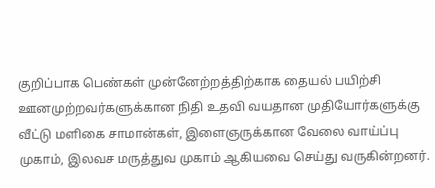குறிப்பாக பெண்கள் முன்னேற்றத்திற்காக தையல் பயிற்சி ஊனமுற்றவர்களுக்கான நிதி உதவி வயதான முதியோர்களுக்கு வீட்டு மளிகை சாமான்கள், இளைஞருக்கான வேலை வாய்ப்பு முகாம், இலவச மருத்துவ முகாம் ஆகியவை செய்து வருகின்றனர்.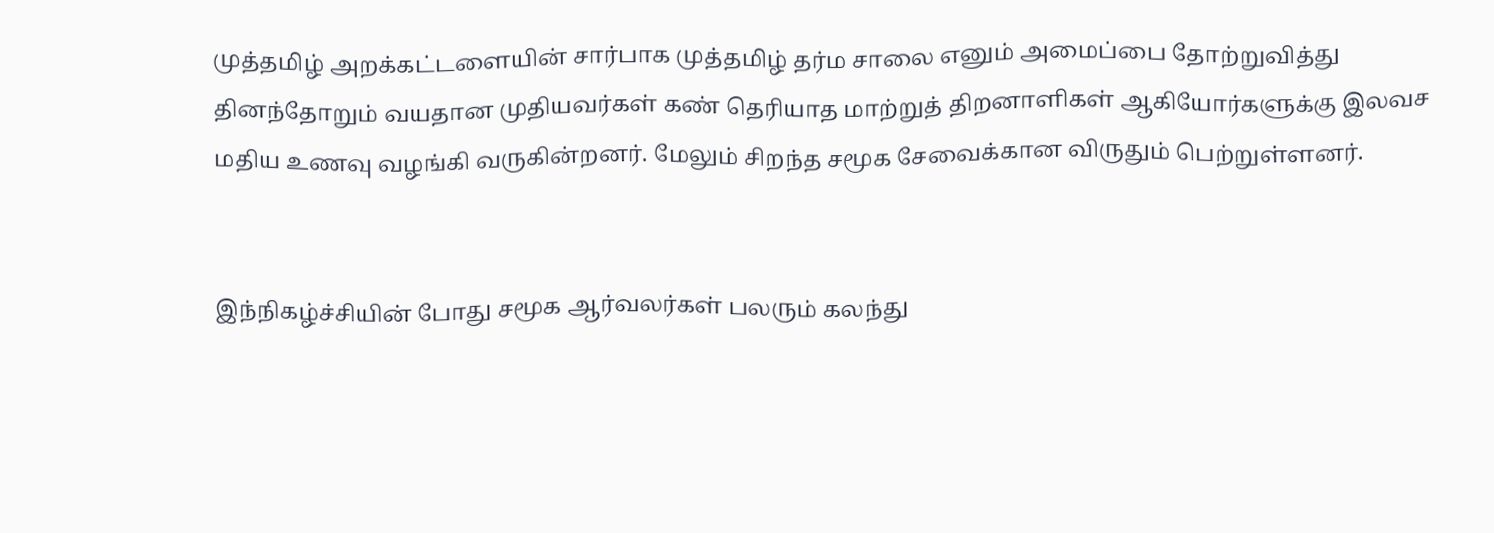முத்தமிழ் அறக்கட்டளையின் சார்பாக முத்தமிழ் தர்ம சாலை எனும் அமைப்பை தோற்றுவித்து தினந்தோறும் வயதான முதியவர்கள் கண் தெரியாத மாற்றுத் திறனாளிகள் ஆகியோர்களுக்கு இலவச மதிய உணவு வழங்கி வருகின்றனர். மேலும் சிறந்த சமூக சேவைக்கான விருதும் பெற்றுள்ளனர்.


இந்நிகழ்ச்சியின் போது சமூக ஆர்வலர்கள் பலரும் கலந்து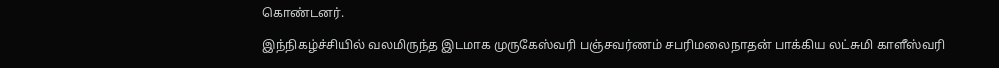கொண்டனர்.

இந்நிகழ்ச்சியில் வலமிருந்த இடமாக முருகேஸ்வரி பஞ்சவர்ணம் சபரிமலைநாதன் பாக்கிய லட்சுமி காளீஸ்வரி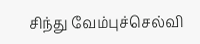சிந்து வேம்புச்செல்வி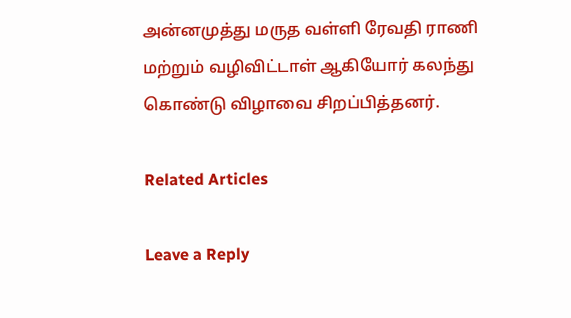அன்னமுத்து மருத வள்ளி ரேவதி ராணி மற்றும் வழிவிட்டாள் ஆகியோர் கலந்து கொண்டு விழாவை சிறப்பித்தனர்.

Related Articles

Leave a Reply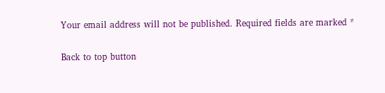Your email address will not be published. Required fields are marked *

Back to top button